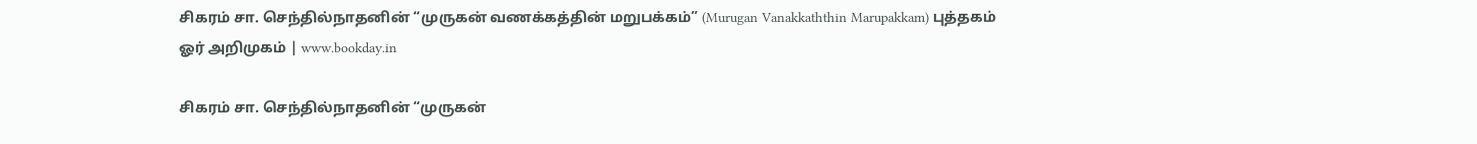சிகரம் சா. செந்தில்நாதனின் “முருகன் வணக்கத்தின் மறுபக்கம்” (Murugan Vanakkaththin Marupakkam) புத்தகம் ஓர் அறிமுகம் | www.bookday.in

சிகரம் சா. செந்தில்நாதனின் “முருகன்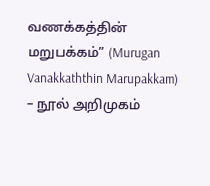வணக்கத்தின் மறுபக்கம்” (Murugan Vanakkaththin Marupakkam) – நூல் அறிமுகம்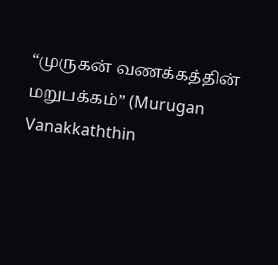“முருகன் வணக்கத்தின் மறுபக்கம்” (Murugan Vanakkaththin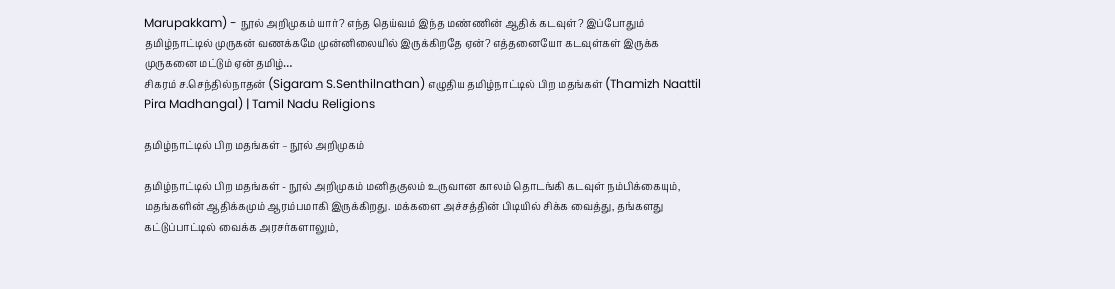Marupakkam) - நூல் அறிமுகம் யார்? எந்த தெய்வம் இந்த மண்ணின் ஆதிக் கடவுள்? இப்போதும் தமிழ்நாட்டில் முருகன் வணக்கமே முன்னிலையில் இருக்கிறதே ஏன்? எத்தனையோ கடவுள்கள் இருக்க முருகனை மட்டும் ஏன் தமிழ்…
சிகரம் ச.செந்தில்நாதன் (Sigaram S.Senthilnathan) எழுதிய தமிழ்நாட்டில் பிற மதங்கள் (Thamizh Naattil Pira Madhangal) | Tamil Nadu Religions

தமிழ்நாட்டில் பிற மதங்கள் – நூல் அறிமுகம்

தமிழ்நாட்டில் பிற மதங்கள் - நூல் அறிமுகம் மனிதகுலம் உருவான காலம் தொடங்கி கடவுள் நம்பிக்கையும், மதங்களின் ஆதிக்கமும் ஆரம்பமாகி இருக்கிறது. மக்களை அச்சத்தின் பிடியில் சிக்க வைத்து, தங்களது கட்டுப்பாட்டில் வைக்க அரசர்களாலும்,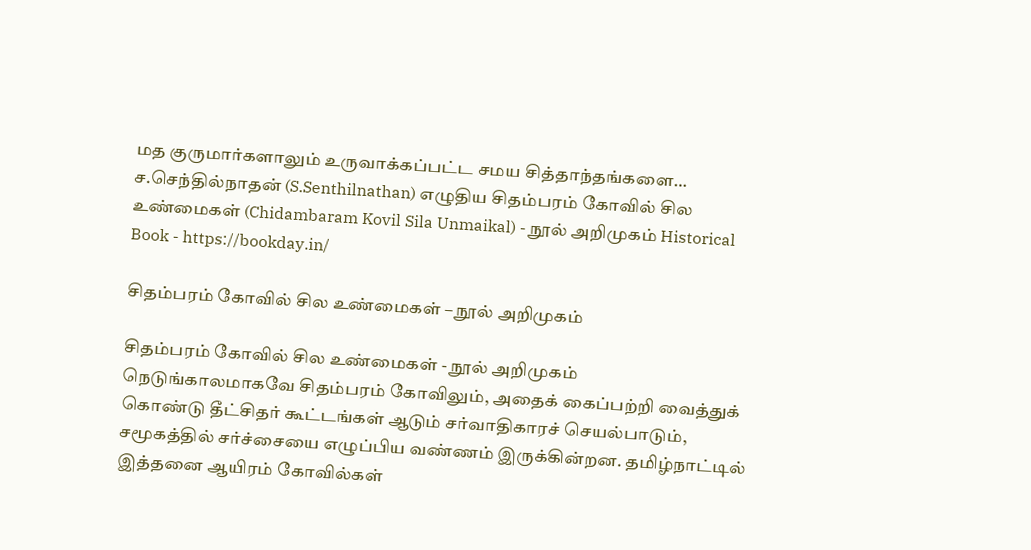மத குருமார்களாலும் உருவாக்கப்பட்ட சமய சித்தாந்தங்களை…
ச.செந்தில்நாதன் (S.Senthilnathan) எழுதிய சிதம்பரம் கோவில் சில உண்மைகள் (Chidambaram Kovil Sila Unmaikal) - நூல் அறிமுகம் Historical Book - https://bookday.in/

சிதம்பரம் கோவில் சில உண்மைகள் – நூல் அறிமுகம்

சிதம்பரம் கோவில் சில உண்மைகள் - நூல் அறிமுகம் நெடுங்காலமாகவே சிதம்பரம் கோவிலும், அதைக் கைப்பற்றி வைத்துக் கொண்டு தீட்சிதர் கூட்டங்கள் ஆடும் சர்வாதிகாரச் செயல்பாடும், சமூகத்தில் சர்ச்சையை எழுப்பிய வண்ணம் இருக்கின்றன. தமிழ்நாட்டில் இத்தனை ஆயிரம் கோவில்கள்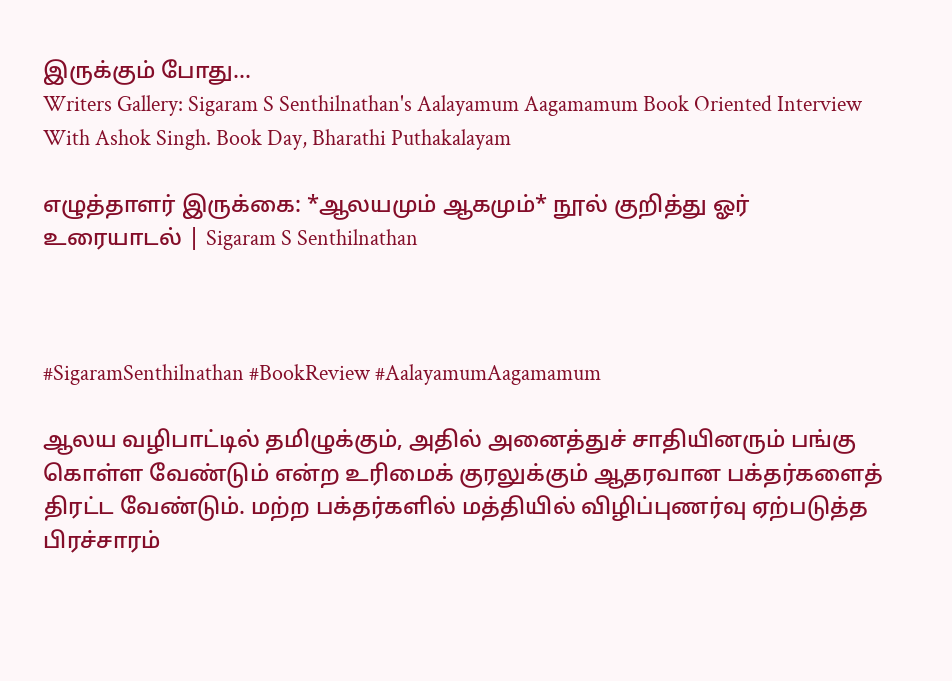இருக்கும் போது…
Writers Gallery: Sigaram S Senthilnathan's Aalayamum Aagamamum Book Oriented Interview With Ashok Singh. Book Day, Bharathi Puthakalayam

எழுத்தாளர் இருக்கை: *ஆலயமும் ஆகமும்* நூல் குறித்து ஓர் உரையாடல் | Sigaram S Senthilnathan



#SigaramSenthilnathan #BookReview #AalayamumAagamamum

ஆலய வழிபாட்டில் தமிழுக்கும், அதில் அனைத்துச் சாதியினரும் பங்கு கொள்ள வேண்டும் என்ற உரிமைக் குரலுக்கும் ஆதரவான பக்தர்களைத் திரட்ட வேண்டும். மற்ற பக்தர்களில் மத்தியில் விழிப்புணர்வு ஏற்படுத்த பிரச்சாரம்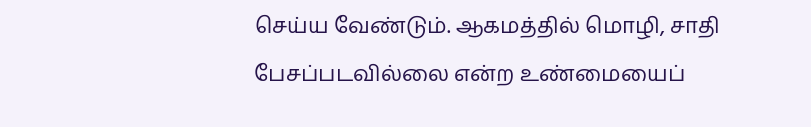செய்ய வேண்டும். ஆகமத்தில் மொழி, சாதி பேசப்படவில்லை என்ற உண்மையைப்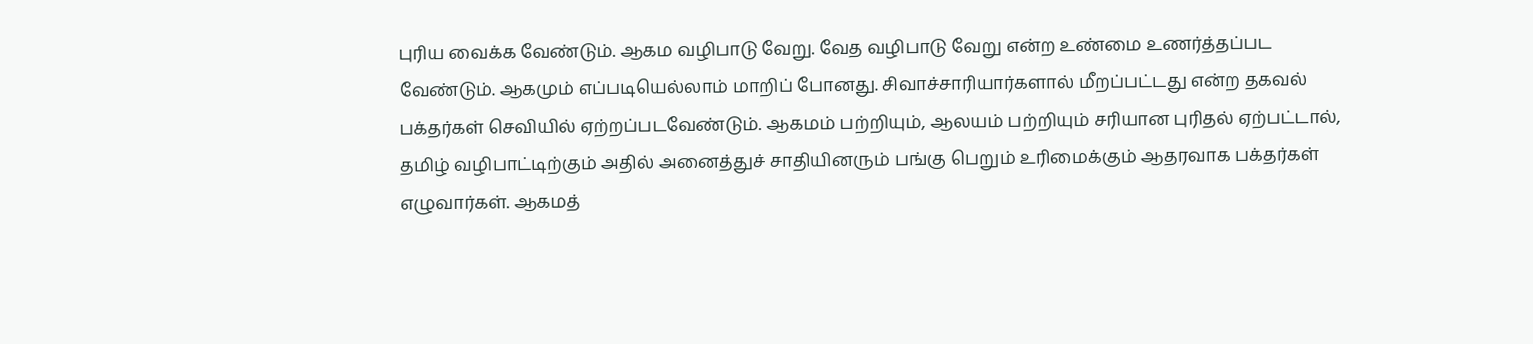புரிய வைக்க வேண்டும். ஆகம வழிபாடு வேறு. வேத வழிபாடு வேறு என்ற உண்மை உணர்த்தப்பட வேண்டும். ஆகமும் எப்படியெல்லாம் மாறிப் போனது. சிவாச்சாரியார்களால் மீறப்பட்டது என்ற தகவல் பக்தர்கள் செவியில் ஏற்றப்படவேண்டும். ஆகமம் பற்றியும், ஆலயம் பற்றியும் சரியான புரிதல் ஏற்பட்டால், தமிழ் வழிபாட்டிற்கும் அதில் அனைத்துச் சாதியினரும் பங்கு பெறும் உரிமைக்கும் ஆதரவாக பக்தர்கள் எழுவார்கள். ஆகமத்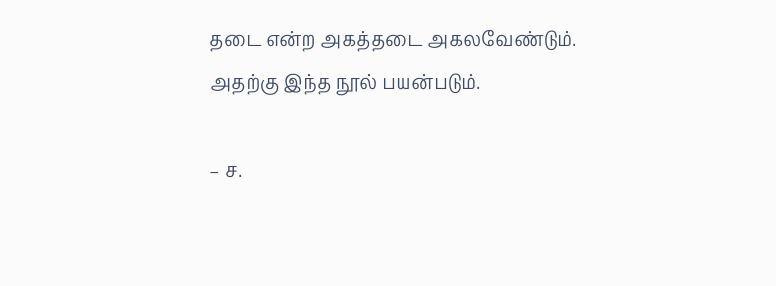தடை என்ற அகத்தடை அகலவேண்டும். அதற்கு இந்த நூல் பயன்படும்.

– ச.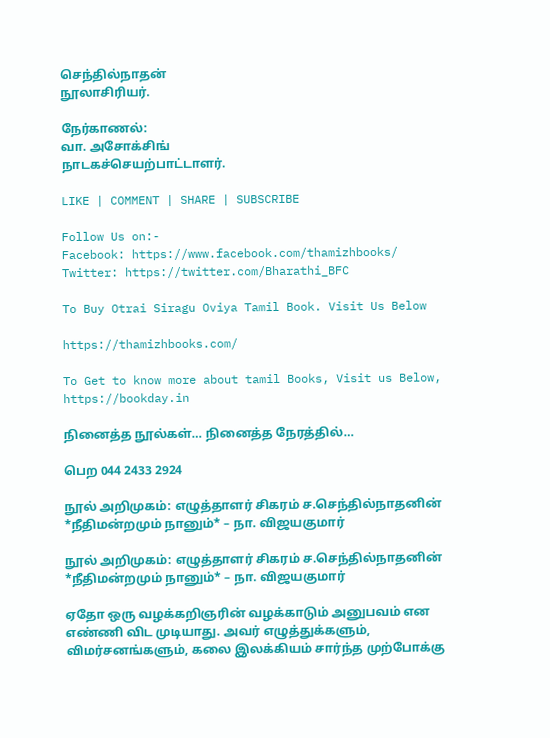செந்தில்நாதன்
நூலாசிரியர்.

நேர்காணல்:
வா. அசோக்சிங்
நாடகச்செயற்பாட்டாளர்.

LIKE | COMMENT | SHARE | SUBSCRIBE

Follow Us on:-
Facebook: https://www.facebook.com/thamizhbooks/
Twitter: https://twitter.com/Bharathi_BFC

To Buy Otrai Siragu Oviya Tamil Book. Visit Us Below

https://thamizhbooks.com/

To Get to know more about tamil Books, Visit us Below,
https://bookday.in

நினைத்த நூல்கள்… நினைத்த நேரத்தில்…

பெற 044 2433 2924

நூல் அறிமுகம்: எழுத்தாளர் சிகரம் ச.செந்தில்நாதனின் *நீதிமன்றமும் நானும்* – நா. விஜயகுமார்

நூல் அறிமுகம்: எழுத்தாளர் சிகரம் ச.செந்தில்நாதனின் *நீதிமன்றமும் நானும்* – நா. விஜயகுமார்

ஏதோ ஒரு வழக்கறிஞரின் வழக்காடும் அனுபவம் என எண்ணி விட முடியாது. அவர் எழுத்துக்களும், விமர்சனங்களும், கலை இலக்கியம் சார்ந்த முற்போக்கு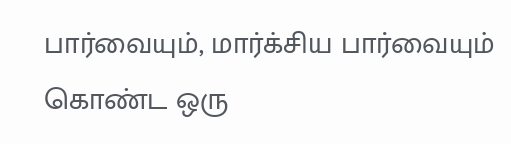பார்வையும், மார்க்சிய பார்வையும் கொண்ட ஒரு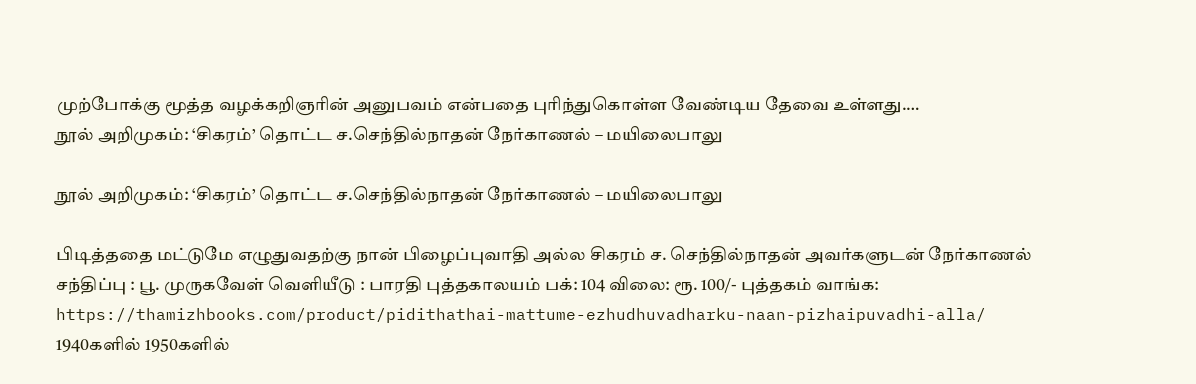முற்போக்கு மூத்த வழக்கறிஞரின் அனுபவம் என்பதை புரிந்துகொள்ள வேண்டிய தேவை உள்ளது.…
நூல் அறிமுகம்: ‘சிகரம்’ தொட்ட ச.செந்தில்நாதன் நேர்காணல் – மயிலைபாலு

நூல் அறிமுகம்: ‘சிகரம்’ தொட்ட ச.செந்தில்நாதன் நேர்காணல் – மயிலைபாலு

பிடித்ததை மட்டுமே எழுதுவதற்கு நான் பிழைப்புவாதி அல்ல சிகரம் ச. செந்தில்நாதன் அவர்களுடன் நேர்காணல் சந்திப்பு : பூ. முருகவேள் வெளியீடு : பாரதி புத்தகாலயம் பக்: 104 விலை: ரூ. 100/- புத்தகம் வாங்க: https://thamizhbooks.com/product/pidithathai-mattume-ezhudhuvadharku-naan-pizhaipuvadhi-alla/ 1940களில் 1950களில்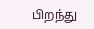பிறந்து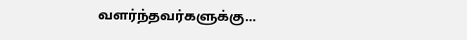வளர்ந்தவர்களுக்கு…